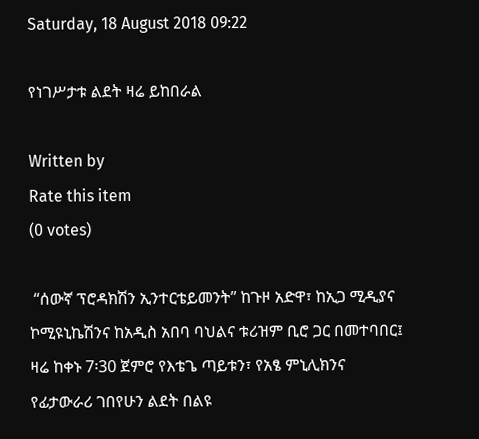Saturday, 18 August 2018 09:22

የነገሥታቱ ልደት ዛሬ ይከበራል

Written by
Rate this item
(0 votes)

 “ሰውኛ ፕሮዳክሽን ኢንተርቴይመንት” ከጉዞ አድዋ፣ ከኢጋ ሚዲያና ኮሚዩኒኬሽንና ከአዲስ አበባ ባህልና ቱሪዝም ቢሮ ጋር በመተባበር፤ ዛሬ ከቀኑ 7፡30 ጀምሮ የእቴጌ ጣይቱን፣ የአፄ ምኒሊክንና የፊታውራሪ ገበየሁን ልደት በልዩ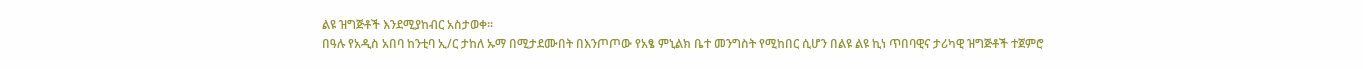ልዩ ዝግጅቶች እንደሚያከብር አስታወቀ፡፡
በዓሉ የአዲስ አበባ ከንቲባ ኢ/ር ታከለ ኡማ በሚታደሙበት በእንጦጦው የአፄ ምኒልክ ቤተ መንግስት የሚከበር ሲሆን በልዩ ልዩ ኪነ ጥበባዊና ታሪካዊ ዝግጅቶች ተጀምሮ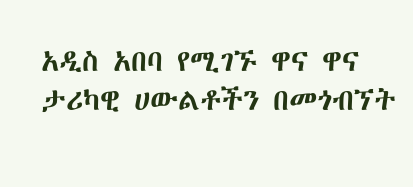አዲስ አበባ የሚገኙ ዋና ዋና ታሪካዊ ሀውልቶችን በመጎብኘት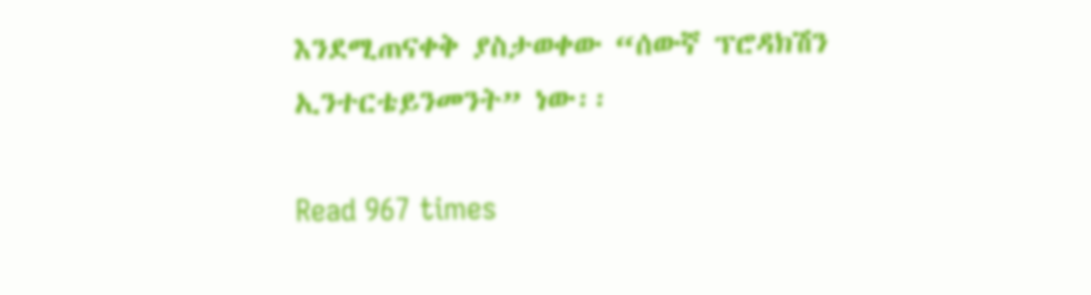እንደሚጠናቀቅ ያስታወቀው “ሰውኛ ፕሮዳክሽን ኢንተርቴይንመንት” ነው፡፡

Read 967 times